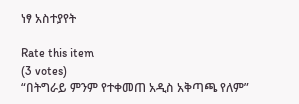ነፃ አስተያየት

Rate this item
(3 votes)
“በትግራይ ምንም የተቀመጠ አዲስ አቅጣጫ የለም”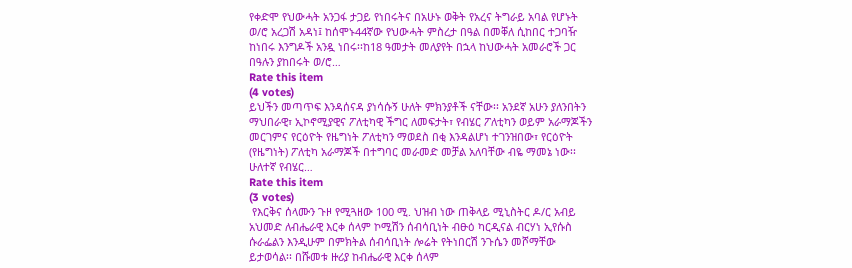የቀድሞ የህውሓት አንጋፋ ታጋይ የነበሩትና በአሁኑ ወቅት የአረና ትግራይ አባል የሆኑት ወ/ሮ አረጋሽ አዳነ፤ ከሰሞኑ44ኛው የህውሓት ምስረታ በዓል በመቐለ ሲከበር ተጋባዥ ከነበሩ እንግዶች አንዷ ነበሩ፡፡ከ18 ዓመታት መለያየት በኋላ ከህውሓት አመራሮች ጋር በዓሉን ያከበሩት ወ/ሮ…
Rate this item
(4 votes)
ይህችን መጣጥፍ እንዳሰናዳ ያነሳሱኝ ሁለት ምክንያቶች ናቸው፡፡ አንደኛ አሁን ያለንበትን ማህበራዊ፣ ኢኮኖሚያዊና ፖለቲካዊ ችግር ለመፍታት፣ የብሄር ፖለቲካን ወይም አራማጆችን መርገምና የርዕዮት የዜግነት ፖለቲካን ማወደስ በቂ እንዳልሆነ ተገንዝበው፣ የርዕዮት (የዜግነት) ፖለቲካ አራማጆች በተግባር መራመድ መቻል አለባቸው ብዬ ማመኔ ነው፡፡ ሁለተኛ የብሄር…
Rate this item
(3 votes)
 የእርቅና ሰላሙን ጉዞ የሚጓዘው 100 ሚ. ህዝብ ነው ጠቅላይ ሚኒስትር ዶ/ር አብይ አህመድ ለብሔራዊ እርቀ ሰላም ኮሚሽን ሰብሳቢነት ብፁዕ ካርዲናል ብርሃነ ኢየሱስ ሱራፌልን እንዲሁም በምክትል ሰብሳቢነት ሎሬት የትነበርሽ ንጉሴን መሾማቸው ይታወሳል፡፡ በሹመቱ ዙሪያ ከብሔራዊ እርቀ ሰላም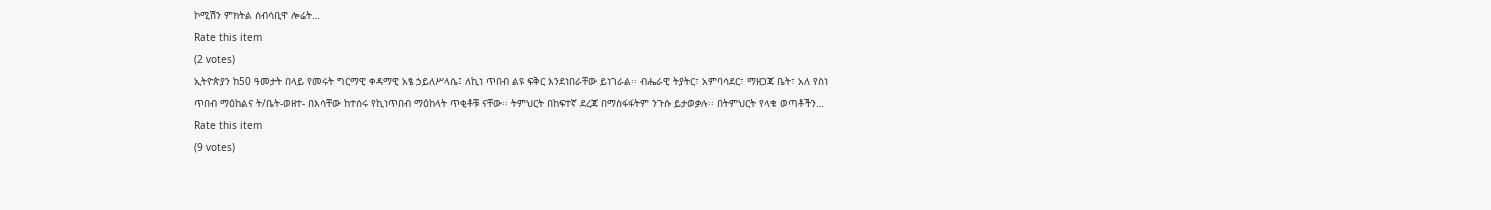ኮሚሽን ምክትል ሰብሳቢዋ ሎሬት…
Rate this item
(2 votes)
ኢትዮጵያን ከ50 ዓመታት በላይ የመሩት ግርማዊ ቀዳማዊ አፄ ኃይለሥላሴ፤ ለኪነ ጥበብ ልዩ ፍቅር እንደነበራቸው ይነገራል፡፡ ብሔራዊ ትያትር፣ አምባሳደር፣ ማዘጋጃ ቤት፣ አለ የስነ ጥበብ ማዕከልና ት/ቤት-ወዘተ- በእሳቸው ከተሰሩ የኪነጥበብ ማዕከላት ጥቂቶቹ ናቸው፡፡ ትምህርት በከፍተኛ ደረጃ በማስፋፋትም ንጉሱ ይታወቃሉ፡፡ በትምህርት የላቁ ወጣቶችን…
Rate this item
(9 votes)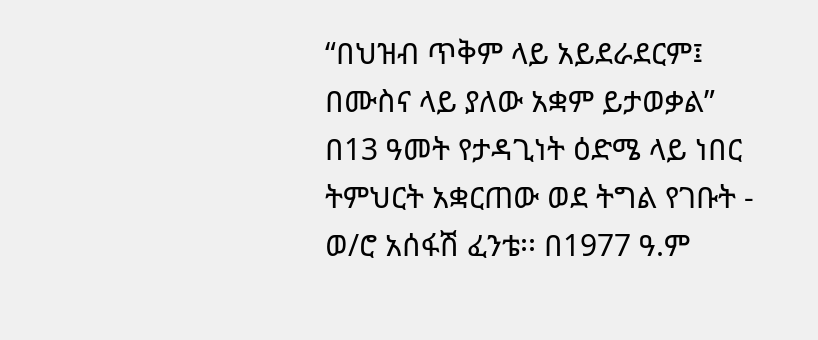“በህዝብ ጥቅም ላይ አይደራደርም፤ በሙስና ላይ ያለው አቋም ይታወቃል” በ13 ዓመት የታዳጊነት ዕድሜ ላይ ነበር ትምህርት አቋርጠው ወደ ትግል የገቡት - ወ/ሮ አሰፋሽ ፈንቴ፡፡ በ1977 ዓ.ም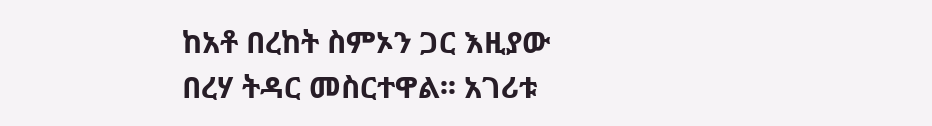ከአቶ በረከት ስምኦን ጋር እዚያው በረሃ ትዳር መስርተዋል፡፡ አገሪቱ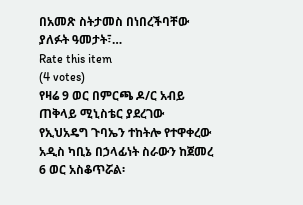በአመጽ ስትታመስ በነበረችባቸው ያለፉት ዓመታት፣…
Rate this item
(4 votes)
የዛሬ 9 ወር በምርጫ ዶ/ር አብይ ጠቅላይ ሚኒስቴር ያደረገው የኢህአዴግ ጉባኤን ተከትሎ የተዋቀረው አዲስ ካቢኔ በኃላፊነት ስራውን ከጀመረ 6 ወር አስቆጥሯል፡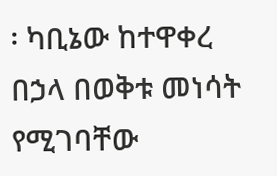፡ ካቢኔው ከተዋቀረ በኃላ በወቅቱ መነሳት የሚገባቸው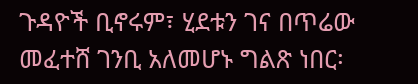ጉዳዮች ቢኖሩም፣ ሂደቱን ገና በጥሬው መፈተሸ ገንቢ አለመሆኑ ግልጽ ነበር፡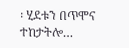፡ ሂደቱን በጥሞና ተከታትሎ…